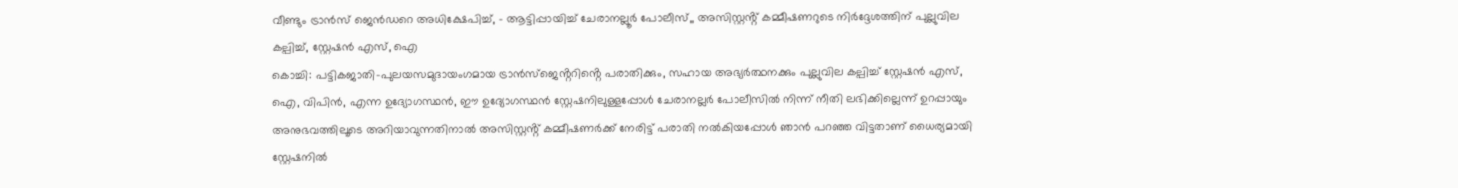വീണ്ടും ട്രാൻസ് ജെൻഡറെ അധിക്ഷേപിച്ച്, - ആട്ടിപ്പായിച്ച് ചേരാനല്ലൂർ പോലീസ്,, അസിസ്റ്റൻ്റ് കമ്മീഷണറുടെ നിർദ്ദേശത്തിന് പുല്ലുവില കല്പിച്ച്, സ്റ്റേഷൻ എസ്, ഐ
കൊച്ചി: പട്ടികജാതി-പുലയസമുദായംഗമായ ട്രാൻസ്ജെൻ്ററിൻ്റെ പരാതിക്കും, സഹായ അഭ്യർത്ഥനക്കും പുല്ലുവില കല്പിച്ച് സ്റ്റേഷൻ എസ്, ഐ, വിപിൻ, എന്ന ഉദ്യോഗസ്ഥൻ, ഈ ഉദ്യോഗസ്ഥൻ സ്റ്റേഷനിലുള്ളപ്പോൾ ചേരാനല്ലർ പോലീസിൽ നിന്ന് നീതി ലഭിക്കില്ലെന്ന് ഉറപ്പായും അനുഭവത്തിലൂടെ അറിയാവുന്നതിനാൽ അസിസ്റ്റൻ്റ് കമ്മീഷണർക്ക് നേരിട്ട് പരാതി നൽകിയപ്പോൾ ഞാൻ പറഞ്ഞ വിട്ടതാണ് ധൈര്യമായി സ്റ്റേഷനിൽ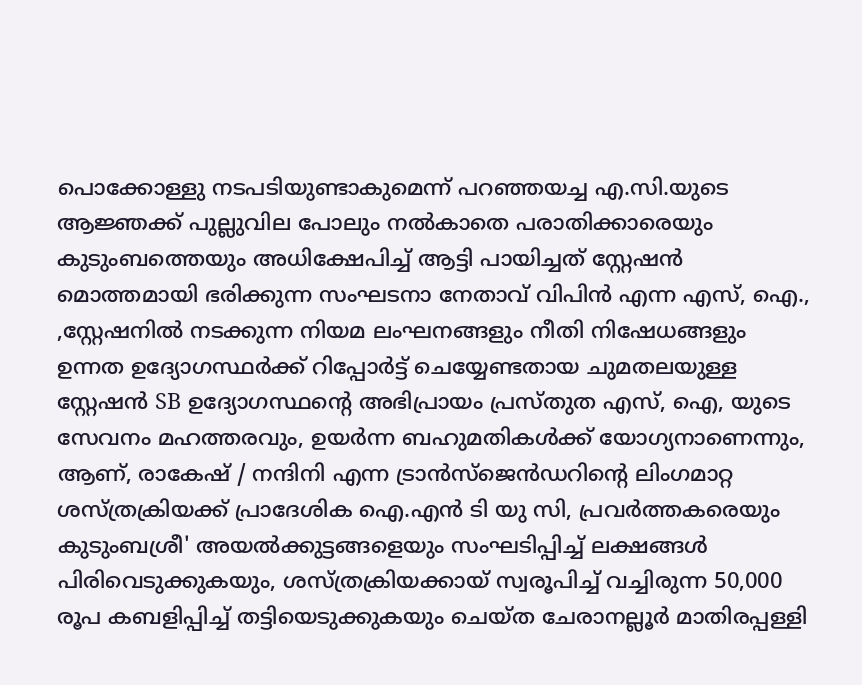പൊക്കോള്ളു നടപടിയുണ്ടാകുമെന്ന് പറഞ്ഞയച്ച എ.സി.യുടെ ആജ്ഞക്ക് പുല്ലുവില പോലും നൽകാതെ പരാതിക്കാരെയും കുടുംബത്തെയും അധിക്ഷേപിച്ച് ആട്ടി പായിച്ചത് സ്റ്റേഷൻ മൊത്തമായി ഭരിക്കുന്ന സംഘടനാ നേതാവ് വിപിൻ എന്ന എസ്, ഐ., ,സ്റ്റേഷനിൽ നടക്കുന്ന നിയമ ലംഘനങ്ങളും നീതി നിഷേധങ്ങളും ഉന്നത ഉദ്യോഗസ്ഥർക്ക് റിപ്പോർട്ട് ചെയ്യേണ്ടതായ ചുമതലയുള്ള സ്റ്റേഷൻ SB ഉദ്യോഗസ്ഥൻ്റെ അഭിപ്രായം പ്രസ്തുത എസ്, ഐ, യുടെ സേവനം മഹത്തരവും, ഉയർന്ന ബഹുമതികൾക്ക് യോഗ്യനാണെന്നും, ആണ്, രാകേഷ് / നന്ദിനി എന്ന ട്രാൻസ്ജെൻഡറിൻ്റെ ലിംഗമാറ്റ ശസ്ത്രക്രിയക്ക് പ്രാദേശിക ഐ.എൻ ടി യു സി, പ്രവർത്തകരെയും കുടുംബശ്രീ' അയൽക്കുട്ടങ്ങളെയും സംഘടിപ്പിച്ച് ലക്ഷങ്ങൾ പിരിവെടുക്കുകയും, ശസ്ത്രക്രിയക്കായ് സ്വരൂപിച്ച് വച്ചിരുന്ന 50,000 രൂപ കബളിപ്പിച്ച് തട്ടിയെടുക്കുകയും ചെയ്ത ചേരാനല്ലൂർ മാതിരപ്പള്ളി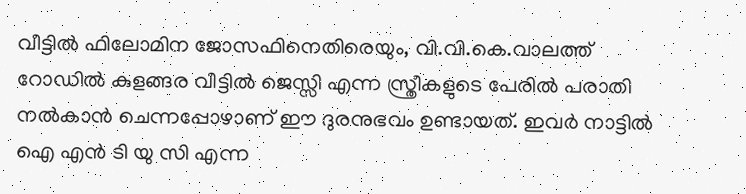വീട്ടിൽ ഫിലോമിന ജോസഫിനെതിരെയും, വി.വി.കെ.വാലത്ത് റോഡിൽ കുളങ്ങര വീട്ടിൽ ജെസ്സി എന്ന സ്ത്രീകളുടെ പേരിൽ പരാതി നൽകാൻ ചെന്നപ്പോഴാണ് ഈ ദുരനുഭവം ഉണ്ടായത്. ഇവർ നാട്ടിൽ ഐ എൻ ടി യു സി എന്ന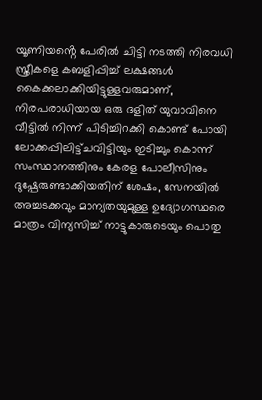യൂണിയൻ്റെ പേരിൽ ചിട്ടി നടത്തി നിരവധി സ്ത്രീകളെ കബളിപ്പിച്ച് ലക്ഷങ്ങൾ കൈക്കലാക്കിയിട്ടുള്ളവരുമാണ്, നിരപരാധിയായ ഒരു ദളിത് യുവാവിനെ വീട്ടിൽ നിന്ന് പിടിച്ചിറക്കി കൊണ്ട് പോയി ലോക്കപ്പിലിട്ട്ചവിട്ടിയും ഇടിച്ചും കൊന്ന് സംസ്ഥാനത്തിനും കേരള പോലീസിനും ദുഷ്പേരുണ്ടാക്കിയതിന് ശേഷം, സേനയിൽ അച്ചടക്കവും മാന്യതയുമുള്ള ഉദ്യോഗസ്ഥരെ മാത്രം വിന്യസിച്ച് നാട്ടുകാരുടെയും പൊതു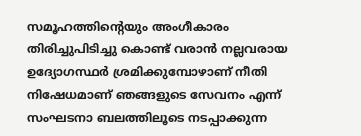സമൂഹത്തിൻ്റെയും അംഗീകാരം തിരിച്ചുപിടിച്ചു കൊണ്ട് വരാൻ നല്ലവരായ ഉദ്യോഗസ്ഥർ ശ്രമിക്കുമ്പോഴാണ് നീതി നിഷേധമാണ് ഞങ്ങളുടെ സേവനം എന്ന് സംഘടനാ ബലത്തിലൂടെ നടപ്പാക്കുന്ന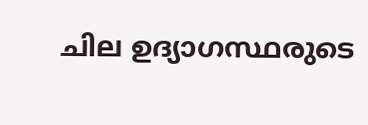ചില ഉദ്യാഗസ്ഥരുടെ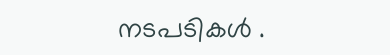നടപടികൾ .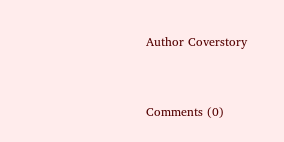Author Coverstory


Comments (0)